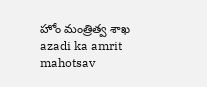హోం మంత్రిత్వ శాఖ
azadi ka amrit mahotsav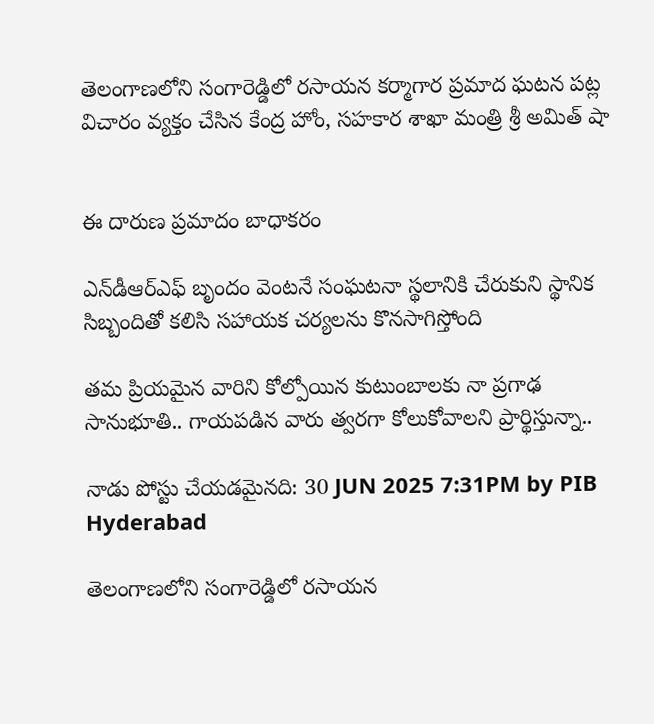తెలంగాణలోని సంగారెడ్డిలో రసాయన కర్మాగార ప్రమాద ఘటన పట్ల విచారం వ్యక్తం చేసిన కేంద్ర హోం, సహకార శాఖా మంత్రి శ్రీ అమిత్ షా


ఈ దారుణ ప్రమాదం బాధాకరం

ఎన్‌డీఆర్ఎఫ్ బృందం వెంటనే సంఘటనా స్థలానికి చేరుకుని స్థానిక సిబ్బందితో కలిసి సహాయక చర్యలను కొనసాగిస్తోంది

తమ ప్రియమైన వారిని కోల్పోయిన కుటుంబాలకు నా ప్రగాఢ సానుభూతి.. గాయపడిన వారు త్వరగా కోలుకోవాలని ప్రార్థిస్తున్నా..

నాడు పోస్టు చేయడమైనది: 30 JUN 2025 7:31PM by PIB Hyderabad

తెలంగాణలోని సంగారెడ్డిలో రసాయన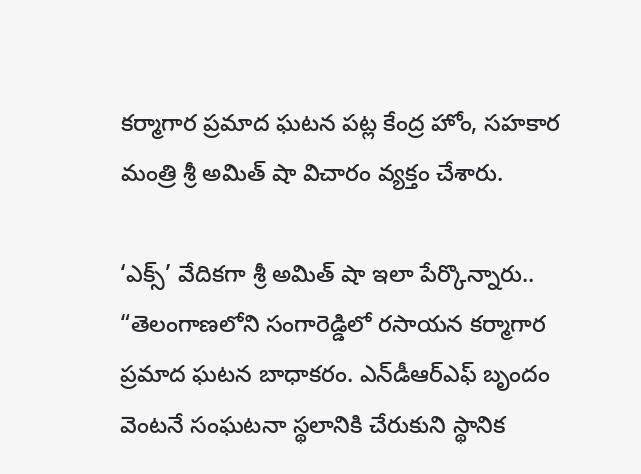కర్మాగార ప్రమాద ఘటన పట్ల కేంద్ర హోం, సహకార మంత్రి శ్రీ అమిత్ షా విచారం వ్యక్తం చేశారు.

‘ఎక్స్’ వేదికగా శ్రీ అమిత్ షా ఇలా పేర్కొన్నారు.. “తెలంగాణలోని సంగారెడ్డిలో రసాయన కర్మాగార ప్రమాద ఘటన బాధాకరం. ఎన్‌డీఆర్ఎఫ్ బృందం వెంటనే సంఘటనా స్థలానికి చేరుకుని స్థానిక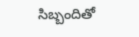సిబ్బందితో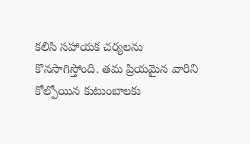కలిసి సహాయక చర్యలను కొనసాగిస్తోంది. తమ ప్రియమైన వారిని కోల్పోయిన కుటుంబాలకు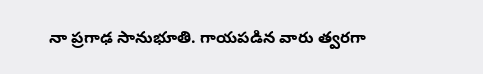నా ప్రగాఢ సానుభూతి. గాయపడిన వారు త్వరగా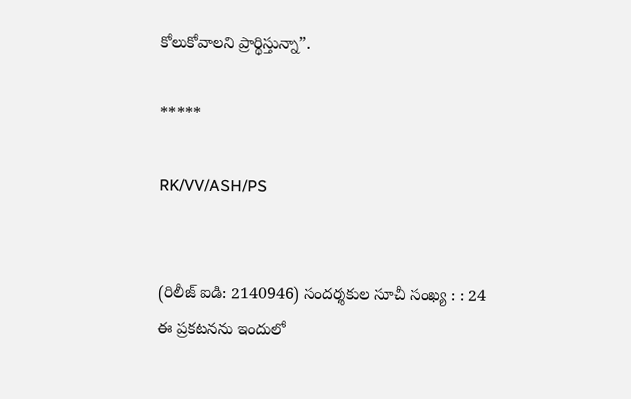కోలుకోవాలని ప్రార్థిస్తున్నా”.

*****

RK/VV/ASH/PS


(రిలీజ్ ఐడి: 2140946) సందర్శకుల సూచీ సంఖ్య : : 24
ఈ ప్రకటనను ఇందులో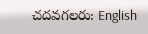చదవగలరు: English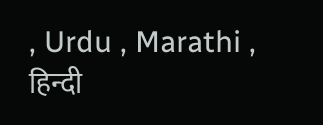, Urdu , Marathi , हिन्दी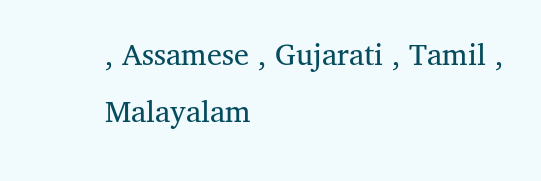, Assamese , Gujarati , Tamil , Malayalam